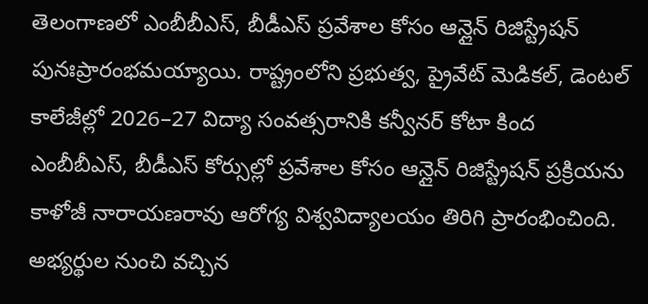తెలంగాణలో ఎంబీబీఎస్, బీడీఎస్ ప్రవేశాల కోసం ఆన్లైన్ రిజిస్ట్రేషన్ పునఃప్రారంభమయ్యాయి. రాష్ట్రంలోని ప్రభుత్వ, ప్రైవేట్ మెడికల్, డెంటల్ కాలేజీల్లో 2026–27 విద్యా సంవత్సరానికి కన్వీనర్ కోటా కింద ఎంబీబీఎస్, బీడీఎస్ కోర్సుల్లో ప్రవేశాల కోసం ఆన్లైన్ రిజిస్ట్రేషన్ ప్రక్రియను కాళోజీ నారాయణరావు ఆరోగ్య విశ్వవిద్యాలయం తిరిగి ప్రారంభించింది. అభ్యర్థుల నుంచి వచ్చిన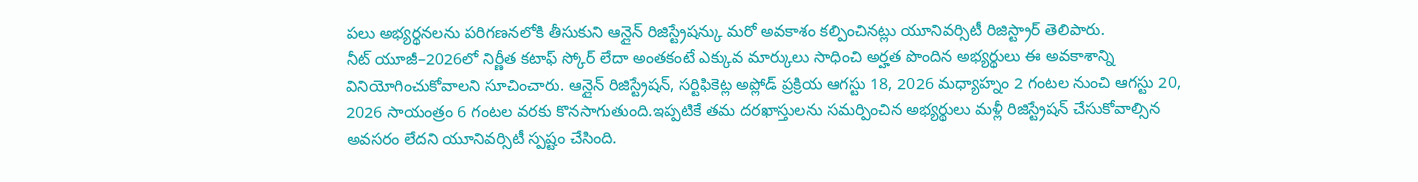పలు అభ్యర్థనలను పరిగణనలోకి తీసుకుని ఆన్లైన్ రిజిస్ట్రేషన్కు మరో అవకాశం కల్పించినట్లు యూనివర్సిటీ రిజిస్ట్రార్ తెలిపారు.
నీట్ యూజీ–2026లో నిర్ణీత కటాఫ్ స్కోర్ లేదా అంతకంటే ఎక్కువ మార్కులు సాధించి అర్హత పొందిన అభ్యర్థులు ఈ అవకాశాన్ని వినియోగించుకోవాలని సూచించారు. ఆన్లైన్ రిజిస్ట్రేషన్, సర్టిఫికెట్ల అప్లోడ్ ప్రక్రియ ఆగస్టు 18, 2026 మధ్యాహ్నం 2 గంటల నుంచి ఆగస్టు 20, 2026 సాయంత్రం 6 గంటల వరకు కొనసాగుతుంది.ఇప్పటికే తమ దరఖాస్తులను సమర్పించిన అభ్యర్థులు మళ్లీ రిజిస్ట్రేషన్ చేసుకోవాల్సిన అవసరం లేదని యూనివర్సిటీ స్పష్టం చేసింది.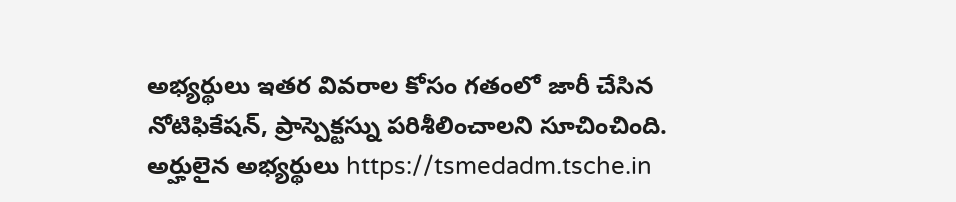అభ్యర్థులు ఇతర వివరాల కోసం గతంలో జారీ చేసిన నోటిఫికేషన్, ప్రాస్పెక్టస్ను పరిశీలించాలని సూచించింది.
అర్హులైన అభ్యర్థులు https://tsmedadm.tsche.in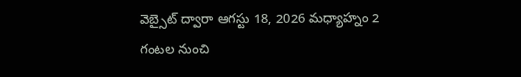వెబ్సైట్ ద్వారా ఆగస్టు 18, 2026 మధ్యాహ్నం 2 గంటల నుంచి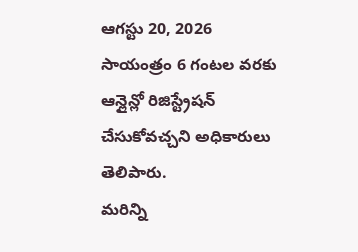ఆగస్టు 20, 2026 సాయంత్రం 6 గంటల వరకు ఆన్లైన్లో రిజిస్ట్రేషన్ చేసుకోవచ్చని అధికారులు తెలిపారు.
మరిన్ని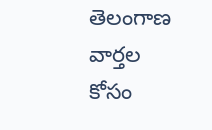తెలంగాణ వార్తల కోసం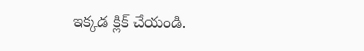ఇక్కడ క్లిక్ చేయండి.